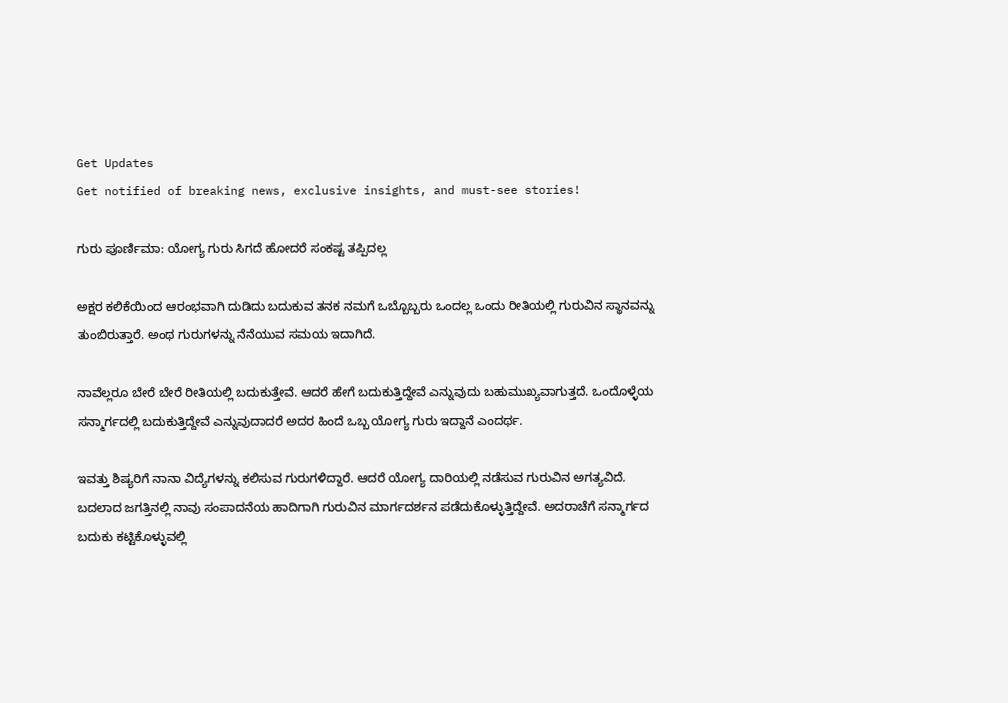Get Updates
Get notified of breaking news, exclusive insights, and must-see stories!

ಗುರು ಪೂರ್ಣಿಮಾ: ಯೋಗ್ಯ ಗುರು ಸಿಗದೆ ಹೋದರೆ ಸಂಕಷ್ಟ ತಪ್ಪಿದಲ್ಲ

ಅಕ್ಷರ ಕಲಿಕೆಯಿಂದ ಆರಂಭವಾಗಿ ದುಡಿದು ಬದುಕುವ ತನಕ ನಮಗೆ ಒಬ್ಬೊಬ್ಬರು ಒಂದಲ್ಲ ಒಂದು ರೀತಿಯಲ್ಲಿ ಗುರುವಿನ ಸ್ಥಾನವನ್ನು ತುಂಬಿರುತ್ತಾರೆ. ಅಂಥ ಗುರುಗಳನ್ನು ನೆನೆಯುವ ಸಮಯ ಇದಾಗಿದೆ.

ನಾವೆಲ್ಲರೂ ಬೇರೆ ಬೇರೆ ರೀತಿಯಲ್ಲಿ ಬದುಕುತ್ತೇವೆ. ಆದರೆ ಹೇಗೆ ಬದುಕುತ್ತಿದ್ದೇವೆ ಎನ್ನುವುದು ಬಹುಮುಖ್ಯವಾಗುತ್ತದೆ. ಒಂದೊಳ್ಳೆಯ ಸನ್ಮಾರ್ಗದಲ್ಲಿ ಬದುಕುತ್ತಿದ್ದೇವೆ ಎನ್ನುವುದಾದರೆ ಅದರ ಹಿಂದೆ ಒಬ್ಬ ಯೋಗ್ಯ ಗುರು ಇದ್ದಾನೆ ಎಂದರ್ಥ.

ಇವತ್ತು ಶಿಷ್ಯರಿಗೆ ನಾನಾ ವಿದ್ಯೆಗಳನ್ನು ಕಲಿಸುವ ಗುರುಗಳಿದ್ದಾರೆ. ಆದರೆ ಯೋಗ್ಯ ದಾರಿಯಲ್ಲಿ ನಡೆಸುವ ಗುರುವಿನ ಅಗತ್ಯವಿದೆ. ಬದಲಾದ ಜಗತ್ತಿನಲ್ಲಿ ನಾವು ಸಂಪಾದನೆಯ ಹಾದಿಗಾಗಿ ಗುರುವಿನ ಮಾರ್ಗದರ್ಶನ ಪಡೆದುಕೊಳ್ಳುತ್ತಿದ್ದೇವೆ. ಅದರಾಚೆಗೆ ಸನ್ಮಾರ್ಗದ ಬದುಕು ಕಟ್ಟಿಕೊಳ್ಳುವಲ್ಲಿ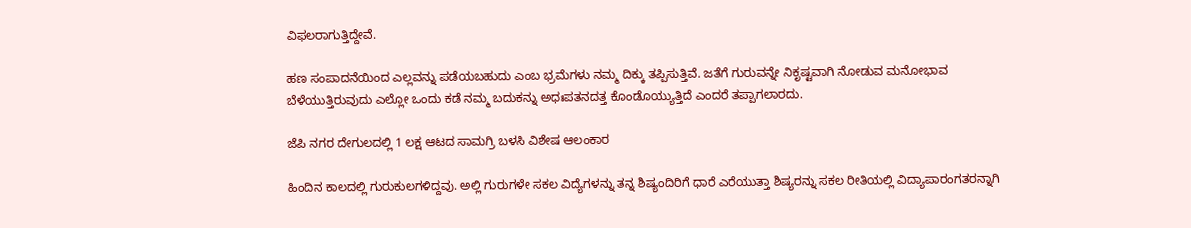ವಿಫಲರಾಗುತ್ತಿದ್ದೇವೆ.

ಹಣ ಸಂಪಾದನೆಯಿಂದ ಎಲ್ಲವನ್ನು ಪಡೆಯಬಹುದು ಎಂಬ ಭ್ರಮೆಗಳು ನಮ್ಮ ದಿಕ್ಕು ತಪ್ಪಿಸುತ್ತಿವೆ. ಜತೆಗೆ ಗುರುವನ್ನೇ ನಿಕೃಷ್ಟವಾಗಿ ನೋಡುವ ಮನೋಭಾವ ಬೆಳೆಯುತ್ತಿರುವುದು ಎಲ್ಲೋ ಒಂದು ಕಡೆ ನಮ್ಮ ಬದುಕನ್ನು ಅಧಃಪತನದತ್ತ ಕೊಂಡೊಯ್ಯುತ್ತಿದೆ ಎಂದರೆ ತಪ್ಪಾಗಲಾರದು.

ಜೆಪಿ ನಗರ ದೇಗುಲದಲ್ಲಿ 1 ಲಕ್ಷ ಆಟದ ಸಾಮಗ್ರಿ ಬಳಸಿ ವಿಶೇಷ ಆಲಂಕಾರ

ಹಿಂದಿನ ಕಾಲದಲ್ಲಿ ಗುರುಕುಲಗಳಿದ್ದವು. ಅಲ್ಲಿ ಗುರುಗಳೇ ಸಕಲ ವಿದ್ಯೆಗಳನ್ನು ತನ್ನ ಶಿಷ್ಯಂದಿರಿಗೆ ಧಾರೆ ಎರೆಯುತ್ತಾ ಶಿಷ್ಯರನ್ನು ಸಕಲ ರೀತಿಯಲ್ಲಿ ವಿದ್ಯಾಪಾರಂಗತರನ್ನಾಗಿ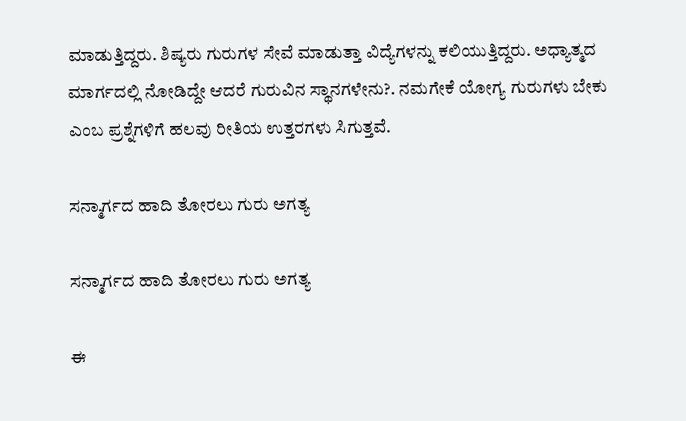ಮಾಡುತ್ತಿದ್ದರು. ಶಿಷ್ಯರು ಗುರುಗಳ ಸೇವೆ ಮಾಡುತ್ತಾ ವಿದ್ಯೆಗಳನ್ನು ಕಲಿಯುತ್ತಿದ್ದರು. ಅಧ್ಯಾತ್ಮದ ಮಾರ್ಗದಲ್ಲಿ ನೋಡಿದ್ದೇ ಆದರೆ ಗುರುವಿನ ಸ್ಥಾನಗಳೇನು?. ನಮಗೇಕೆ ಯೋಗ್ಯ ಗುರುಗಳು ಬೇಕು ಎಂಬ ಪ್ರಶ್ನೆಗಳಿಗೆ ಹಲವು ರೀತಿಯ ಉತ್ತರಗಳು ಸಿಗುತ್ತವೆ.

ಸನ್ಮಾರ್ಗದ ಹಾದಿ ತೋರಲು ಗುರು ಅಗತ್ಯ

ಸನ್ಮಾರ್ಗದ ಹಾದಿ ತೋರಲು ಗುರು ಅಗತ್ಯ

ಈ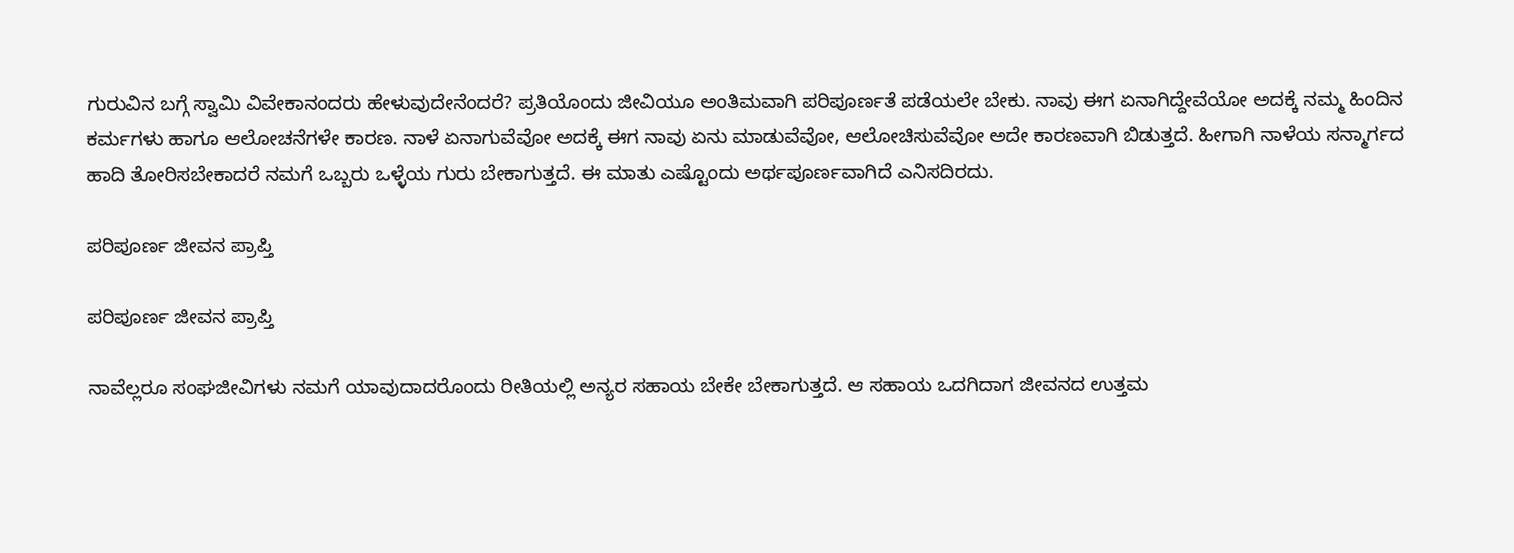ಗುರುವಿನ ಬಗ್ಗೆ ಸ್ವಾಮಿ ವಿವೇಕಾನಂದರು ಹೇಳುವುದೇನೆಂದರೆ? ಪ್ರತಿಯೊಂದು ಜೀವಿಯೂ ಅಂತಿಮವಾಗಿ ಪರಿಪೂರ್ಣತೆ ಪಡೆಯಲೇ ಬೇಕು. ನಾವು ಈಗ ಏನಾಗಿದ್ದೇವೆಯೋ ಅದಕ್ಕೆ ನಮ್ಮ ಹಿಂದಿನ ಕರ್ಮಗಳು ಹಾಗೂ ಆಲೋಚನೆಗಳೇ ಕಾರಣ. ನಾಳೆ ಏನಾಗುವೆವೋ ಅದಕ್ಕೆ ಈಗ ನಾವು ಏನು ಮಾಡುವೆವೋ, ಆಲೋಚಿಸುವೆವೋ ಅದೇ ಕಾರಣವಾಗಿ ಬಿಡುತ್ತದೆ. ಹೀಗಾಗಿ ನಾಳೆಯ ಸನ್ಮಾರ್ಗದ ಹಾದಿ ತೋರಿಸಬೇಕಾದರೆ ನಮಗೆ ಒಬ್ಬರು ಒಳ್ಳೆಯ ಗುರು ಬೇಕಾಗುತ್ತದೆ. ಈ ಮಾತು ಎಷ್ಟೊಂದು ಅರ್ಥಪೂರ್ಣವಾಗಿದೆ ಎನಿಸದಿರದು.

ಪರಿಪೂರ್ಣ ಜೀವನ ಪ್ರಾಪ್ತಿ

ಪರಿಪೂರ್ಣ ಜೀವನ ಪ್ರಾಪ್ತಿ

ನಾವೆಲ್ಲರೂ ಸಂಘಜೀವಿಗಳು ನಮಗೆ ಯಾವುದಾದರೊಂದು ರೀತಿಯಲ್ಲಿ ಅನ್ಯರ ಸಹಾಯ ಬೇಕೇ ಬೇಕಾಗುತ್ತದೆ. ಆ ಸಹಾಯ ಒದಗಿದಾಗ ಜೀವನದ ಉತ್ತಮ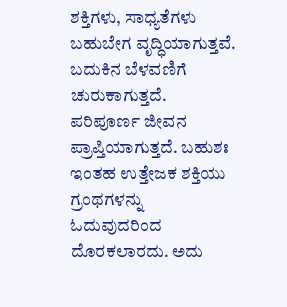ಶಕ್ತಿಗಳು, ಸಾಧ್ಯತೆಗಳು ಬಹುಬೇಗ ವೃದ್ಧಿಯಾಗುತ್ತವೆ. ಬದುಕಿನ ಬೆಳವಣಿಗೆ ಚುರುಕಾಗುತ್ತದೆ. ಪರಿಪೂರ್ಣ ಜೀವನ ಪ್ರಾಪ್ತಿಯಾಗುತ್ತದೆ. ಬಹುಶಃ ಇಂತಹ ಉತ್ತೇಜಕ ಶಕ್ತಿಯು ಗ್ರಂಥಗಳನ್ನು ಓದುವುದರಿಂದ ದೊರಕಲಾರದು. ಅದು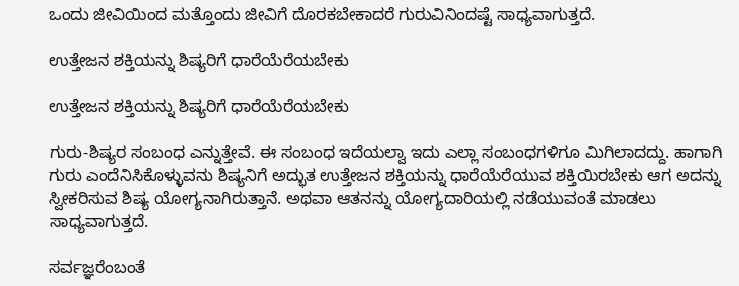ಒಂದು ಜೀವಿಯಿಂದ ಮತ್ತೊಂದು ಜೀವಿಗೆ ದೊರಕಬೇಕಾದರೆ ಗುರುವಿನಿಂದಷ್ಟೆ ಸಾಧ್ಯವಾಗುತ್ತದೆ.

ಉತ್ತೇಜನ ಶಕ್ತಿಯನ್ನು ಶಿಷ್ಯರಿಗೆ ಧಾರೆಯೆರೆಯಬೇಕು

ಉತ್ತೇಜನ ಶಕ್ತಿಯನ್ನು ಶಿಷ್ಯರಿಗೆ ಧಾರೆಯೆರೆಯಬೇಕು

ಗುರು-ಶಿಷ್ಯರ ಸಂಬಂಧ ಎನ್ನುತ್ತೇವೆ. ಈ ಸಂಬಂಧ ಇದೆಯಲ್ವಾ ಇದು ಎಲ್ಲಾ ಸಂಬಂಧಗಳಿಗೂ ಮಿಗಿಲಾದದ್ದು. ಹಾಗಾಗಿ ಗುರು ಎಂದೆನಿಸಿಕೊಳ್ಳುವನು ಶಿಷ್ಯನಿಗೆ ಅದ್ಭುತ ಉತ್ತೇಜನ ಶಕ್ತಿಯನ್ನು ಧಾರೆಯೆರೆಯುವ ಶಕ್ತಿಯಿರಬೇಕು ಆಗ ಅದನ್ನು ಸ್ವೀಕರಿಸುವ ಶಿಷ್ಯ ಯೋಗ್ಯನಾಗಿರುತ್ತಾನೆ. ಅಥವಾ ಆತನನ್ನು ಯೋಗ್ಯದಾರಿಯಲ್ಲಿ ನಡೆಯುವಂತೆ ಮಾಡಲು ಸಾಧ್ಯವಾಗುತ್ತದೆ.

ಸರ್ವಜ್ಞರೆಂಬಂತೆ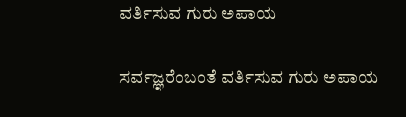ವರ್ತಿಸುವ ಗುರು ಅಪಾಯ

ಸರ್ವಜ್ಞರೆಂಬಂತೆ ವರ್ತಿಸುವ ಗುರು ಅಪಾಯ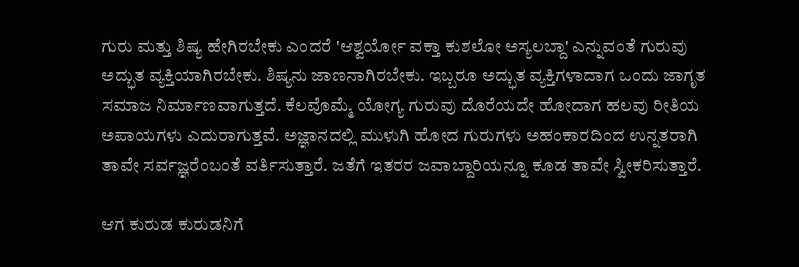ಗುರು ಮತ್ತು ಶಿಷ್ಯ ಹೇಗಿರಬೇಕು ಎಂದರೆ 'ಆಶ್ವರ್ಯೋ ವಕ್ತಾ ಕುಶಲೋ ಅಸ್ಯಲಬ್ದಾ' ಎನ್ನುವಂತೆ ಗುರುವು ಅದ್ಭುತ ವ್ಯಕ್ತಿಯಾಗಿರಬೇಕು. ಶಿಷ್ಯನು ಜಾಣನಾಗಿರಬೇಕು. ಇಬ್ಬರೂ ಅದ್ಭುತ ವ್ಯಕ್ತಿಗಳಾದಾಗ ಒಂದು ಜಾಗೃತ ಸಮಾಜ ನಿರ್ಮಾಣವಾಗುತ್ತದೆ. ಕೆಲವೊಮ್ಮೆ ಯೋಗ್ಯ ಗುರುವು ದೊರೆಯದೇ ಹೋದಾಗ ಹಲವು ರೀತಿಯ ಅಪಾಯಗಳು ಎದುರಾಗುತ್ತವೆ. ಅಜ್ಞಾನದಲ್ಲಿ ಮುಳುಗಿ ಹೋದ ಗುರುಗಳು ಅಹಂಕಾರದಿಂದ ಉನ್ನತರಾಗಿ ತಾವೇ ಸರ್ವಜ್ಞರೆಂಬಂತೆ ವರ್ತಿಸುತ್ತಾರೆ. ಜತೆಗೆ ಇತರರ ಜವಾಬ್ದಾರಿಯನ್ನೂ ಕೂಡ ತಾವೇ ಸ್ವೀಕರಿಸುತ್ತಾರೆ.

ಆಗ ಕುರುಡ ಕುರುಡನಿಗೆ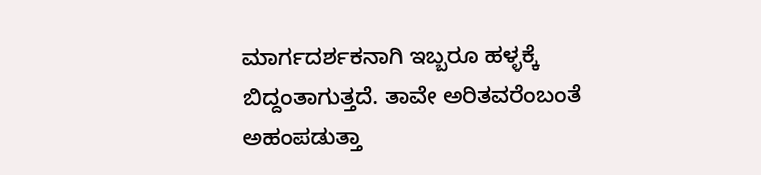ಮಾರ್ಗದರ್ಶಕನಾಗಿ ಇಬ್ಬರೂ ಹಳ್ಳಕ್ಕೆ ಬಿದ್ದಂತಾಗುತ್ತದೆ. ತಾವೇ ಅರಿತವರೆಂಬಂತೆ ಅಹಂಪಡುತ್ತಾ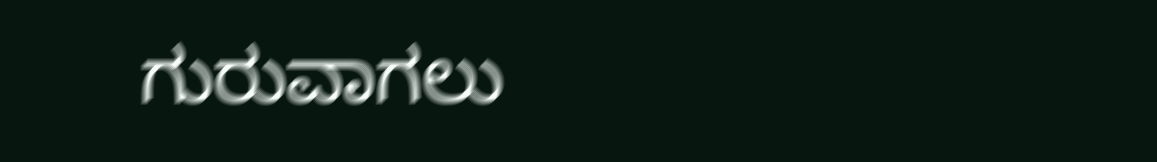ಗುರುವಾಗಲು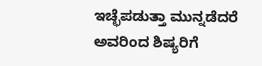ಇಚ್ಛೆಪಡುತ್ತಾ ಮುನ್ನಡೆದರೆ ಅವರಿಂದ ಶಿಷ್ಯರಿಗೆ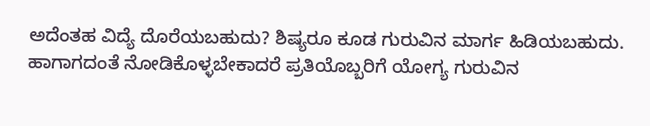ಅದೆಂತಹ ವಿದ್ಯೆ ದೊರೆಯಬಹುದು? ಶಿಷ್ಯರೂ ಕೂಡ ಗುರುವಿನ ಮಾರ್ಗ ಹಿಡಿಯಬಹುದು. ಹಾಗಾಗದಂತೆ ನೋಡಿಕೊಳ್ಳಬೇಕಾದರೆ ಪ್ರತಿಯೊಬ್ಬರಿಗೆ ಯೋಗ್ಯ ಗುರುವಿನ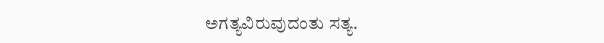ಅಗತ್ಯವಿರುವುದಂತು ಸತ್ಯ.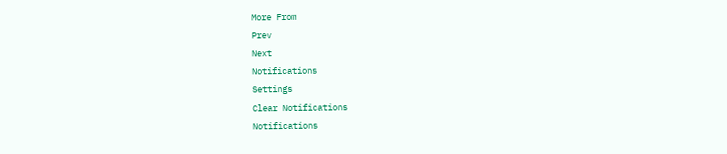More From
Prev
Next
Notifications
Settings
Clear Notifications
Notifications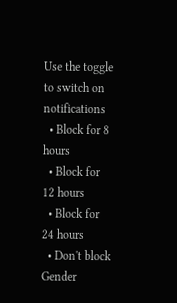Use the toggle to switch on notifications
  • Block for 8 hours
  • Block for 12 hours
  • Block for 24 hours
  • Don't block
Gender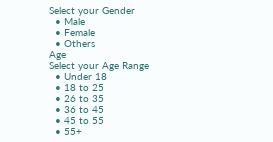Select your Gender
  • Male
  • Female
  • Others
Age
Select your Age Range
  • Under 18
  • 18 to 25
  • 26 to 35
  • 36 to 45
  • 45 to 55
  • 55+